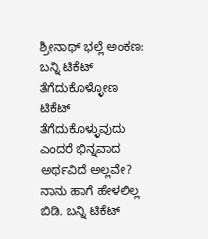ಶ್ರೀನಾಥ್ ಭಲ್ಲೆ ಅಂಕಣ: ಬನ್ನಿ ಟಿಕೆಟ್ ತೆಗೆದುಕೊಳ್ಳೋಣ
ಟಿಕೆಟ್ ತೆಗೆದುಕೊಳ್ಳುವುದು ಎಂದರೆ ಭಿನ್ನವಾದ ಅರ್ಥವಿದೆ ಅಲ್ಲವೇ? ನಾನು ಹಾಗೆ ಹೇಳಲಿಲ್ಲ ಬಿಡಿ. ಬನ್ನಿ ಟಿಕೆಟ್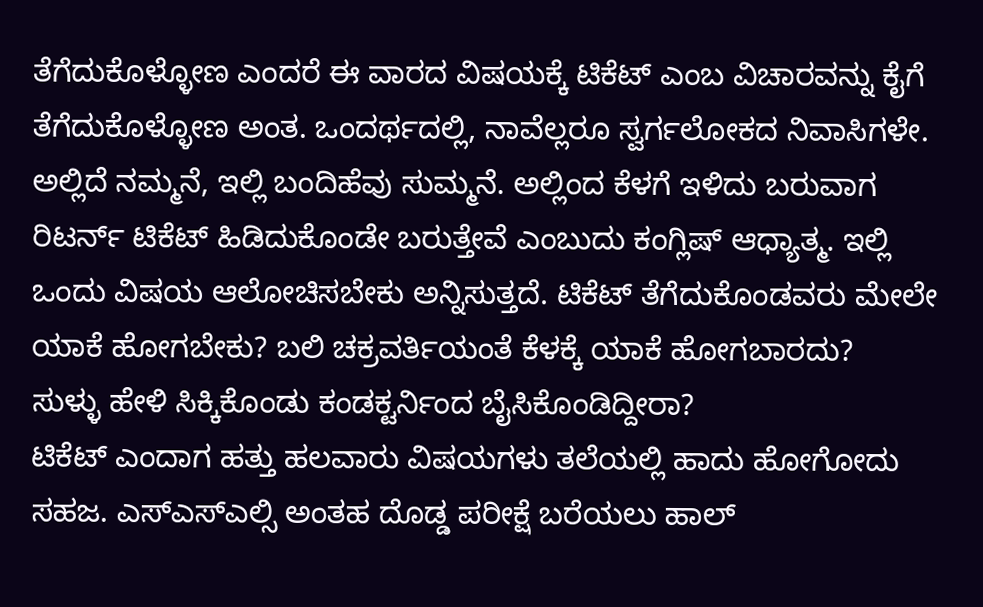ತೆಗೆದುಕೊಳ್ಳೋಣ ಎಂದರೆ ಈ ವಾರದ ವಿಷಯಕ್ಕೆ ಟಿಕೆಟ್ ಎಂಬ ವಿಚಾರವನ್ನು ಕೈಗೆ ತೆಗೆದುಕೊಳ್ಳೋಣ ಅಂತ. ಒಂದರ್ಥದಲ್ಲಿ, ನಾವೆಲ್ಲರೂ ಸ್ವರ್ಗಲೋಕದ ನಿವಾಸಿಗಳೇ.
ಅಲ್ಲಿದೆ ನಮ್ಮನೆ, ಇಲ್ಲಿ ಬಂದಿಹೆವು ಸುಮ್ಮನೆ. ಅಲ್ಲಿಂದ ಕೆಳಗೆ ಇಳಿದು ಬರುವಾಗ ರಿಟರ್ನ್ ಟಿಕೆಟ್ ಹಿಡಿದುಕೊಂಡೇ ಬರುತ್ತೇವೆ ಎಂಬುದು ಕಂಗ್ಲಿಷ್ ಆಧ್ಯಾತ್ಮ. ಇಲ್ಲಿ ಒಂದು ವಿಷಯ ಆಲೋಚಿಸಬೇಕು ಅನ್ನಿಸುತ್ತದೆ. ಟಿಕೆಟ್ ತೆಗೆದುಕೊಂಡವರು ಮೇಲೇ ಯಾಕೆ ಹೋಗಬೇಕು? ಬಲಿ ಚಕ್ರವರ್ತಿಯಂತೆ ಕೆಳಕ್ಕೆ ಯಾಕೆ ಹೋಗಬಾರದು?
ಸುಳ್ಳು ಹೇಳಿ ಸಿಕ್ಕಿಕೊಂಡು ಕಂಡಕ್ಟರ್ನಿಂದ ಬೈಸಿಕೊಂಡಿದ್ದೀರಾ?
ಟಿಕೆಟ್ ಎಂದಾಗ ಹತ್ತು ಹಲವಾರು ವಿಷಯಗಳು ತಲೆಯಲ್ಲಿ ಹಾದು ಹೋಗೋದು ಸಹಜ. ಎಸ್ಎಸ್ಎಲ್ಸಿ ಅಂತಹ ದೊಡ್ಡ ಪರೀಕ್ಷೆ ಬರೆಯಲು ಹಾಲ್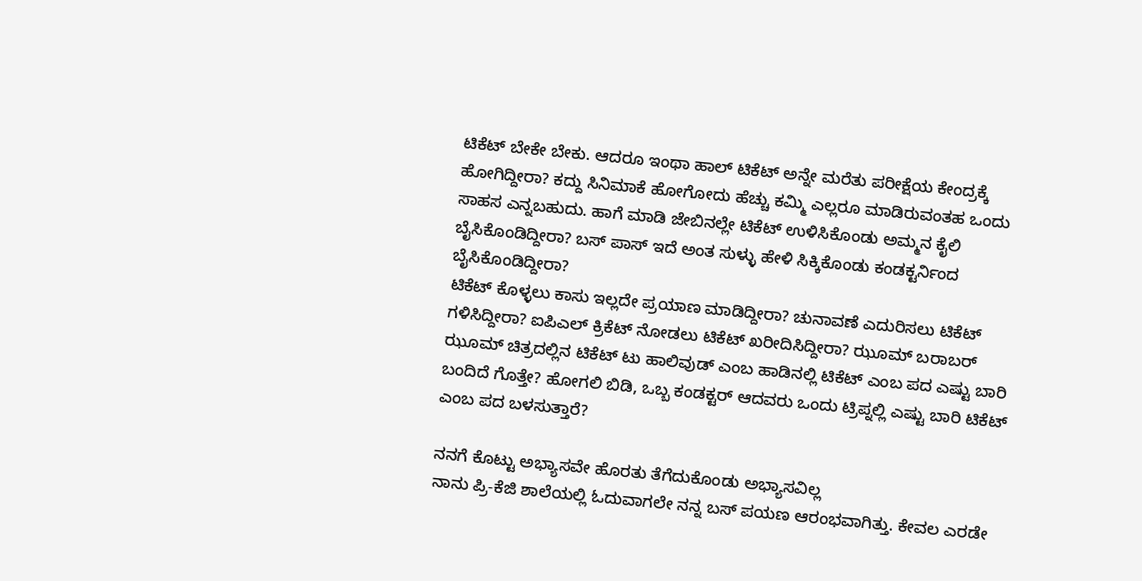ಟಿಕೆಟ್ ಬೇಕೇ ಬೇಕು. ಆದರೂ ಇಂಥಾ ಹಾಲ್ ಟಿಕೆಟ್ ಅನ್ನೇ ಮರೆತು ಪರೀಕ್ಷೆಯ ಕೇಂದ್ರಕ್ಕೆ ಹೋಗಿದ್ದೀರಾ? ಕದ್ದು ಸಿನಿಮಾಕೆ ಹೋಗೋದು ಹೆಚ್ಚು ಕಮ್ಮಿ ಎಲ್ಲರೂ ಮಾಡಿರುವಂತಹ ಒಂದು ಸಾಹಸ ಎನ್ನಬಹುದು. ಹಾಗೆ ಮಾಡಿ ಜೇಬಿನಲ್ಲೇ ಟಿಕೆಟ್ ಉಳಿಸಿಕೊಂಡು ಅಮ್ಮನ ಕೈಲಿ ಬೈಸಿಕೊಂಡಿದ್ದೀರಾ? ಬಸ್ ಪಾಸ್ ಇದೆ ಅಂತ ಸುಳ್ಳು ಹೇಳಿ ಸಿಕ್ಕಿಕೊಂಡು ಕಂಡಕ್ಟರ್ನಿಂದ ಬೈಸಿಕೊಂಡಿದ್ದೀರಾ?
ಟಿಕೆಟ್ ಕೊಳ್ಳಲು ಕಾಸು ಇಲ್ಲದೇ ಪ್ರಯಾಣ ಮಾಡಿದ್ದೀರಾ? ಚುನಾವಣೆ ಎದುರಿಸಲು ಟಿಕೆಟ್ ಗಳಿಸಿದ್ದೀರಾ? ಐಪಿಎಲ್ ಕ್ರಿಕೆಟ್ ನೋಡಲು ಟಿಕೆಟ್ ಖರೀದಿಸಿದ್ದೀರಾ? ಝೂಮ್ ಬರಾಬರ್ ಝೂಮ್ ಚಿತ್ರದಲ್ಲಿನ ಟಿಕೆಟ್ ಟು ಹಾಲಿವುಡ್ ಎಂಬ ಹಾಡಿನಲ್ಲಿ ಟಿಕೆಟ್ ಎಂಬ ಪದ ಎಷ್ಟು ಬಾರಿ ಬಂದಿದೆ ಗೊತ್ತೇ? ಹೋಗಲಿ ಬಿಡಿ, ಒಬ್ಬ ಕಂಡಕ್ಟರ್ ಆದವರು ಒಂದು ಟ್ರಿಪ್ನಲ್ಲಿ ಎಷ್ಟು ಬಾರಿ ಟಿಕೆಟ್ ಎಂಬ ಪದ ಬಳಸುತ್ತಾರೆ?

ನನಗೆ ಕೊಟ್ಟು ಅಭ್ಯಾಸವೇ ಹೊರತು ತೆಗೆದುಕೊಂಡು ಅಭ್ಯಾಸವಿಲ್ಲ
ನಾನು ಪ್ರಿ-ಕೆಜಿ ಶಾಲೆಯಲ್ಲಿ ಓದುವಾಗಲೇ ನನ್ನ ಬಸ್ ಪಯಣ ಆರಂಭವಾಗಿತ್ತು. ಕೇವಲ ಎರಡೇ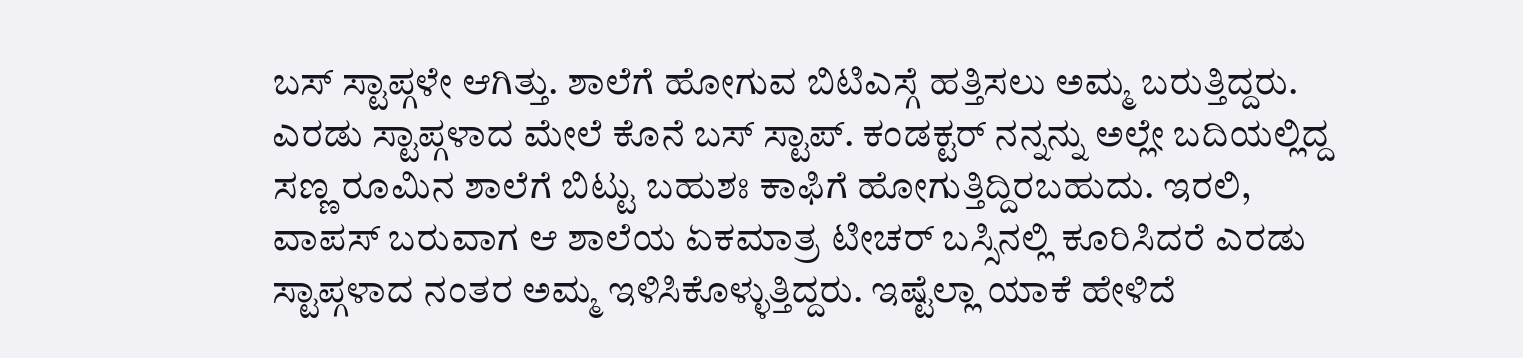ಬಸ್ ಸ್ಟಾಪ್ಗಳೇ ಆಗಿತ್ತು. ಶಾಲೆಗೆ ಹೋಗುವ ಬಿಟಿಎಸ್ಗೆ ಹತ್ತಿಸಲು ಅಮ್ಮ ಬರುತ್ತಿದ್ದರು. ಎರಡು ಸ್ಟಾಪ್ಗಳಾದ ಮೇಲೆ ಕೊನೆ ಬಸ್ ಸ್ಟಾಪ್. ಕಂಡಕ್ಟರ್ ನನ್ನನ್ನು ಅಲ್ಲೇ ಬದಿಯಲ್ಲಿದ್ದ ಸಣ್ಣ ರೂಮಿನ ಶಾಲೆಗೆ ಬಿಟ್ಟು ಬಹುಶಃ ಕಾಫಿಗೆ ಹೋಗುತ್ತಿದ್ದಿರಬಹುದು. ಇರಲಿ, ವಾಪಸ್ ಬರುವಾಗ ಆ ಶಾಲೆಯ ಏಕಮಾತ್ರ ಟೀಚರ್ ಬಸ್ಸಿನಲ್ಲಿ ಕೂರಿಸಿದರೆ ಎರಡು ಸ್ಟಾಪ್ಗಳಾದ ನಂತರ ಅಮ್ಮ ಇಳಿಸಿಕೊಳ್ಳುತ್ತಿದ್ದರು. ಇಷ್ಟೆಲ್ಲಾ ಯಾಕೆ ಹೇಳಿದೆ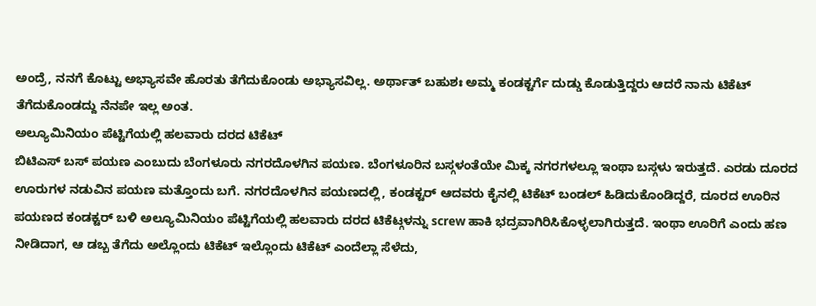ಅಂದ್ರೆ, ನನಗೆ ಕೊಟ್ಟು ಅಭ್ಯಾಸವೇ ಹೊರತು ತೆಗೆದುಕೊಂಡು ಅಭ್ಯಾಸವಿಲ್ಲ. ಅರ್ಥಾತ್ ಬಹುಶಃ ಅಮ್ಮ ಕಂಡಕ್ಟರ್ಗೆ ದುಡ್ಡು ಕೊಡುತ್ತಿದ್ದರು ಆದರೆ ನಾನು ಟಿಕೆಟ್ ತೆಗೆದುಕೊಂಡದ್ದು ನೆನಪೇ ಇಲ್ಲ ಅಂತ.
ಅಲ್ಯೂಮಿನಿಯಂ ಪೆಟ್ಟಿಗೆಯಲ್ಲಿ ಹಲವಾರು ದರದ ಟಿಕೆಟ್
ಬಿಟಿಎಸ್ ಬಸ್ ಪಯಣ ಎಂಬುದು ಬೆಂಗಳೂರು ನಗರದೊಳಗಿನ ಪಯಣ. ಬೆಂಗಳೂರಿನ ಬಸ್ಗಳಂತೆಯೇ ಮಿಕ್ಕ ನಗರಗಳಲ್ಲೂ ಇಂಥಾ ಬಸ್ಗಳು ಇರುತ್ತದೆ. ಎರಡು ದೂರದ ಊರುಗಳ ನಡುವಿನ ಪಯಣ ಮತ್ತೊಂದು ಬಗೆ. ನಗರದೊಳಗಿನ ಪಯಣದಲ್ಲಿ, ಕಂಡಕ್ಟರ್ ಆದವರು ಕೈನಲ್ಲಿ ಟಿಕೆಟ್ ಬಂಡಲ್ ಹಿಡಿದುಕೊಂಡಿದ್ದರೆ, ದೂರದ ಊರಿನ ಪಯಣದ ಕಂಡಕ್ಟರ್ ಬಳಿ ಅಲ್ಯೂಮಿನಿಯಂ ಪೆಟ್ಟಿಗೆಯಲ್ಲಿ ಹಲವಾರು ದರದ ಟಿಕೆಟ್ಗಳನ್ನು screw ಹಾಕಿ ಭದ್ರವಾಗಿರಿಸಿಕೊಳ್ಳಲಾಗಿರುತ್ತದೆ. ಇಂಥಾ ಊರಿಗೆ ಎಂದು ಹಣ ನೀಡಿದಾಗ, ಆ ಡಬ್ಬ ತೆಗೆದು ಅಲ್ಲೊಂದು ಟಿಕೆಟ್ ಇಲ್ಲೊಂದು ಟಿಕೆಟ್ ಎಂದೆಲ್ಲಾ ಸೆಳೆದು,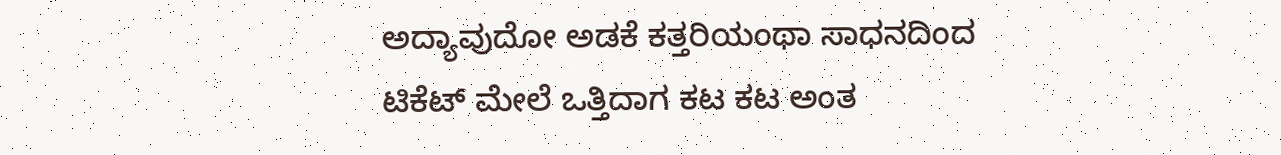ಅದ್ಯಾವುದೋ ಅಡಕೆ ಕತ್ತರಿಯಂಥಾ ಸಾಧನದಿಂದ ಟಿಕೆಟ್ ಮೇಲೆ ಒತ್ತಿದಾಗ ಕಟ ಕಟ ಅಂತ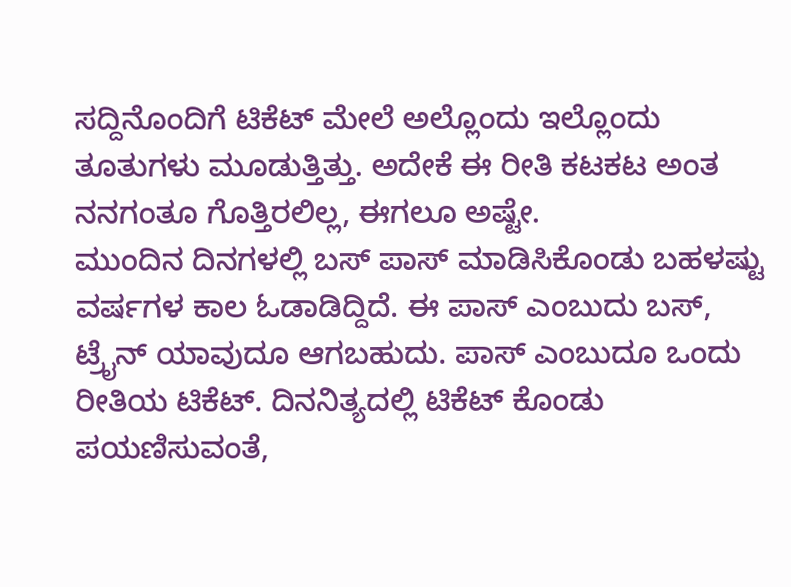ಸದ್ದಿನೊಂದಿಗೆ ಟಿಕೆಟ್ ಮೇಲೆ ಅಲ್ಲೊಂದು ಇಲ್ಲೊಂದು ತೂತುಗಳು ಮೂಡುತ್ತಿತ್ತು. ಅದೇಕೆ ಈ ರೀತಿ ಕಟಕಟ ಅಂತ ನನಗಂತೂ ಗೊತ್ತಿರಲಿಲ್ಲ, ಈಗಲೂ ಅಷ್ಟೇ.
ಮುಂದಿನ ದಿನಗಳಲ್ಲಿ ಬಸ್ ಪಾಸ್ ಮಾಡಿಸಿಕೊಂಡು ಬಹಳಷ್ಟು ವರ್ಷಗಳ ಕಾಲ ಓಡಾಡಿದ್ದಿದೆ. ಈ ಪಾಸ್ ಎಂಬುದು ಬಸ್, ಟ್ರೈನ್ ಯಾವುದೂ ಆಗಬಹುದು. ಪಾಸ್ ಎಂಬುದೂ ಒಂದು ರೀತಿಯ ಟಿಕೆಟ್. ದಿನನಿತ್ಯದಲ್ಲಿ ಟಿಕೆಟ್ ಕೊಂಡು ಪಯಣಿಸುವಂತೆ,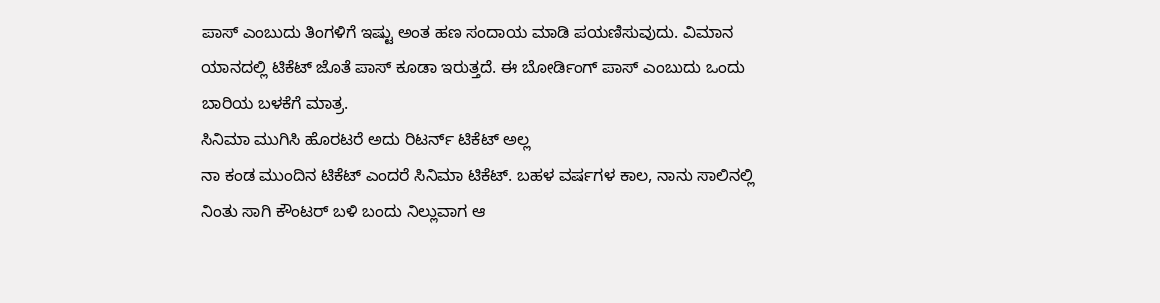ಪಾಸ್ ಎಂಬುದು ತಿಂಗಳಿಗೆ ಇಷ್ಟು ಅಂತ ಹಣ ಸಂದಾಯ ಮಾಡಿ ಪಯಣಿಸುವುದು. ವಿಮಾನ ಯಾನದಲ್ಲಿ ಟಿಕೆಟ್ ಜೊತೆ ಪಾಸ್ ಕೂಡಾ ಇರುತ್ತದೆ. ಈ ಬೋರ್ಡಿಂಗ್ ಪಾಸ್ ಎಂಬುದು ಒಂದು ಬಾರಿಯ ಬಳಕೆಗೆ ಮಾತ್ರ.
ಸಿನಿಮಾ ಮುಗಿಸಿ ಹೊರಟರೆ ಅದು ರಿಟರ್ನ್ ಟಿಕೆಟ್ ಅಲ್ಲ
ನಾ ಕಂಡ ಮುಂದಿನ ಟಿಕೆಟ್ ಎಂದರೆ ಸಿನಿಮಾ ಟಿಕೆಟ್. ಬಹಳ ವರ್ಷಗಳ ಕಾಲ, ನಾನು ಸಾಲಿನಲ್ಲಿ ನಿಂತು ಸಾಗಿ ಕೌಂಟರ್ ಬಳಿ ಬಂದು ನಿಲ್ಲುವಾಗ ಆ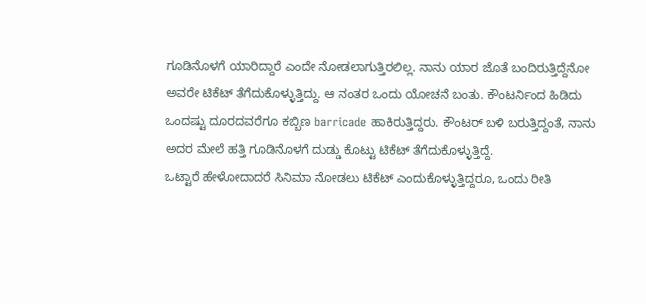ಗೂಡಿನೊಳಗೆ ಯಾರಿದ್ದಾರೆ ಎಂದೇ ನೋಡಲಾಗುತ್ತಿರಲಿಲ್ಲ. ನಾನು ಯಾರ ಜೊತೆ ಬಂದಿರುತ್ತಿದ್ದೆನೋ ಅವರೇ ಟಿಕೆಟ್ ತೆಗೆದುಕೊಳ್ಳುತ್ತಿದ್ದು. ಆ ನಂತರ ಒಂದು ಯೋಚನೆ ಬಂತು. ಕೌಂಟರ್ನಿಂದ ಹಿಡಿದು ಒಂದಷ್ಟು ದೂರದವರೆಗೂ ಕಬ್ಬಿಣ barricade ಹಾಕಿರುತ್ತಿದ್ದರು. ಕೌಂಟರ್ ಬಳಿ ಬರುತ್ತಿದ್ದಂತೆ, ನಾನು ಅದರ ಮೇಲೆ ಹತ್ತಿ ಗೂಡಿನೊಳಗೆ ದುಡ್ಡು ಕೊಟ್ಟು ಟಿಕೆಟ್ ತೆಗೆದುಕೊಳ್ಳುತ್ತಿದ್ದೆ.
ಒಟ್ಟಾರೆ ಹೇಳೋದಾದರೆ ಸಿನಿಮಾ ನೋಡಲು ಟಿಕೆಟ್ ಎಂದುಕೊಳ್ಳುತ್ತಿದ್ದರೂ, ಒಂದು ರೀತಿ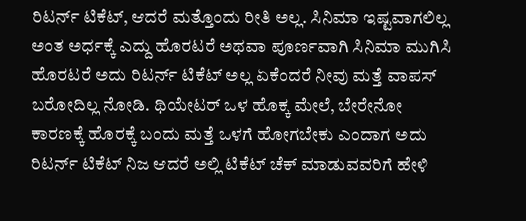ರಿಟರ್ನ್ ಟಿಕೆಟ್, ಆದರೆ ಮತ್ತೊಂದು ರೀತಿ ಅಲ್ಲ. ಸಿನಿಮಾ ಇಷ್ಟವಾಗಲಿಲ್ಲ ಅಂತ ಅರ್ಧಕ್ಕೆ ಎದ್ದು ಹೊರಟರೆ ಅಥವಾ ಪೂರ್ಣವಾಗಿ ಸಿನಿಮಾ ಮುಗಿಸಿ ಹೊರಟರೆ ಅದು ರಿಟರ್ನ್ ಟಿಕೆಟ್ ಅಲ್ಲ ಏಕೆಂದರೆ ನೀವು ಮತ್ತೆ ವಾಪಸ್ ಬರೋದಿಲ್ಲ ನೋಡಿ. ಥಿಯೇಟರ್ ಒಳ ಹೊಕ್ಕ ಮೇಲೆ, ಬೇರೇನೋ ಕಾರಣಕ್ಕೆ ಹೊರಕ್ಕೆ ಬಂದು ಮತ್ತೆ ಒಳಗೆ ಹೋಗಬೇಕು ಎಂದಾಗ ಅದು ರಿಟರ್ನ್ ಟಿಕೆಟ್ ನಿಜ ಆದರೆ ಅಲ್ಲಿ ಟಿಕೆಟ್ ಚೆಕ್ ಮಾಡುವವರಿಗೆ ಹೇಳಿ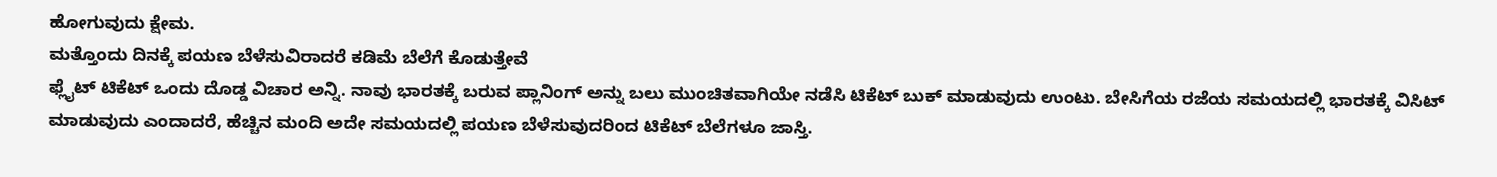ಹೋಗುವುದು ಕ್ಷೇಮ.
ಮತ್ತೊಂದು ದಿನಕ್ಕೆ ಪಯಣ ಬೆಳೆಸುವಿರಾದರೆ ಕಡಿಮೆ ಬೆಲೆಗೆ ಕೊಡುತ್ತೇವೆ
ಫ್ಲೈಟ್ ಟಿಕೆಟ್ ಒಂದು ದೊಡ್ಡ ವಿಚಾರ ಅನ್ನಿ. ನಾವು ಭಾರತಕ್ಕೆ ಬರುವ ಪ್ಲಾನಿಂಗ್ ಅನ್ನು ಬಲು ಮುಂಚಿತವಾಗಿಯೇ ನಡೆಸಿ ಟಿಕೆಟ್ ಬುಕ್ ಮಾಡುವುದು ಉಂಟು. ಬೇಸಿಗೆಯ ರಜೆಯ ಸಮಯದಲ್ಲಿ ಭಾರತಕ್ಕೆ ವಿಸಿಟ್ ಮಾಡುವುದು ಎಂದಾದರೆ, ಹೆಚ್ಚಿನ ಮಂದಿ ಅದೇ ಸಮಯದಲ್ಲಿ ಪಯಣ ಬೆಳೆಸುವುದರಿಂದ ಟಿಕೆಟ್ ಬೆಲೆಗಳೂ ಜಾಸ್ತಿ.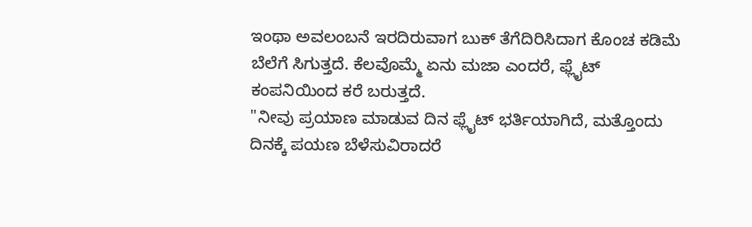ಇಂಥಾ ಅವಲಂಬನೆ ಇರದಿರುವಾಗ ಬುಕ್ ತೆಗೆದಿರಿಸಿದಾಗ ಕೊಂಚ ಕಡಿಮೆ ಬೆಲೆಗೆ ಸಿಗುತ್ತದೆ. ಕೆಲವೊಮ್ಮೆ ಏನು ಮಜಾ ಎಂದರೆ, ಫ್ಲೈಟ್ ಕಂಪನಿಯಿಂದ ಕರೆ ಬರುತ್ತದೆ.
"ನೀವು ಪ್ರಯಾಣ ಮಾಡುವ ದಿನ ಫ್ಲೈಟ್ ಭರ್ತಿಯಾಗಿದೆ, ಮತ್ತೊಂದು ದಿನಕ್ಕೆ ಪಯಣ ಬೆಳೆಸುವಿರಾದರೆ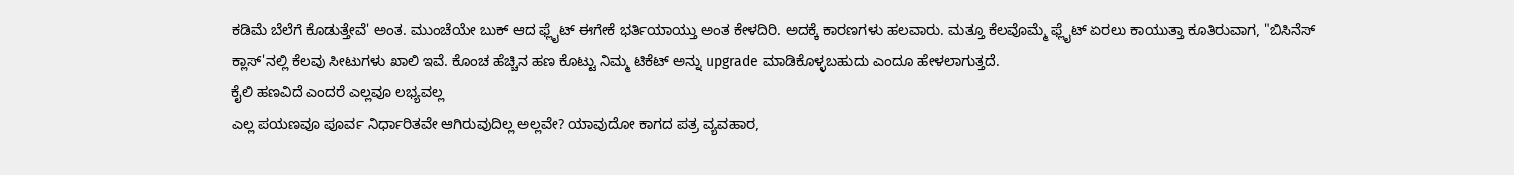ಕಡಿಮೆ ಬೆಲೆಗೆ ಕೊಡುತ್ತೇವೆ' ಅಂತ. ಮುಂಚೆಯೇ ಬುಕ್ ಆದ ಫ್ಲೈಟ್ ಈಗೇಕೆ ಭರ್ತಿಯಾಯ್ತು ಅಂತ ಕೇಳದಿರಿ. ಅದಕ್ಕೆ ಕಾರಣಗಳು ಹಲವಾರು. ಮತ್ತೂ ಕೆಲವೊಮ್ಮೆ ಫ್ಲೈಟ್ ಏರಲು ಕಾಯುತ್ತಾ ಕೂತಿರುವಾಗ, "ಬಿಸಿನೆಸ್ ಕ್ಲಾಸ್'ನಲ್ಲಿ ಕೆಲವು ಸೀಟುಗಳು ಖಾಲಿ ಇವೆ. ಕೊಂಚ ಹೆಚ್ಚಿನ ಹಣ ಕೊಟ್ಟು ನಿಮ್ಮ ಟಿಕೆಟ್ ಅನ್ನು upgrade ಮಾಡಿಕೊಳ್ಳಬಹುದು ಎಂದೂ ಹೇಳಲಾಗುತ್ತದೆ.
ಕೈಲಿ ಹಣವಿದೆ ಎಂದರೆ ಎಲ್ಲವೂ ಲಭ್ಯವಲ್ಲ
ಎಲ್ಲ ಪಯಣವೂ ಪೂರ್ವ ನಿರ್ಧಾರಿತವೇ ಆಗಿರುವುದಿಲ್ಲ ಅಲ್ಲವೇ? ಯಾವುದೋ ಕಾಗದ ಪತ್ರ ವ್ಯವಹಾರ,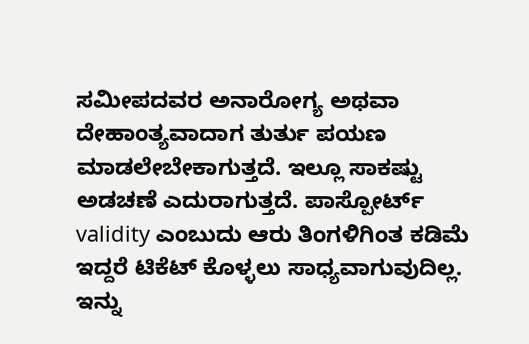ಸಮೀಪದವರ ಅನಾರೋಗ್ಯ ಅಥವಾ ದೇಹಾಂತ್ಯವಾದಾಗ ತುರ್ತು ಪಯಣ ಮಾಡಲೇಬೇಕಾಗುತ್ತದೆ. ಇಲ್ಲೂ ಸಾಕಷ್ಟು ಅಡಚಣೆ ಎದುರಾಗುತ್ತದೆ. ಪಾಸ್ಪೋರ್ಟ್ validity ಎಂಬುದು ಆರು ತಿಂಗಳಿಗಿಂತ ಕಡಿಮೆ ಇದ್ದರೆ ಟಿಕೆಟ್ ಕೊಳ್ಳಲು ಸಾಧ್ಯವಾಗುವುದಿಲ್ಲ. ಇನ್ನು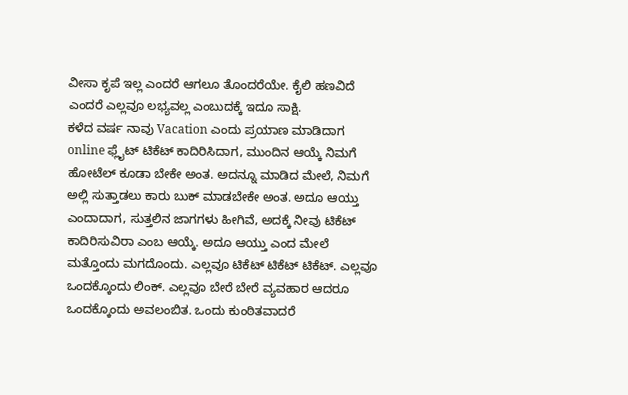ವೀಸಾ ಕೃಪೆ ಇಲ್ಲ ಎಂದರೆ ಆಗಲೂ ತೊಂದರೆಯೇ. ಕೈಲಿ ಹಣವಿದೆ ಎಂದರೆ ಎಲ್ಲವೂ ಲಭ್ಯವಲ್ಲ ಎಂಬುದಕ್ಕೆ ಇದೂ ಸಾಕ್ಷಿ.
ಕಳೆದ ವರ್ಷ ನಾವು Vacation ಎಂದು ಪ್ರಯಾಣ ಮಾಡಿದಾಗ online ಫ್ಲೈಟ್ ಟಿಕೆಟ್ ಕಾದಿರಿಸಿದಾಗ, ಮುಂದಿನ ಆಯ್ಕೆ ನಿಮಗೆ ಹೋಟೆಲ್ ಕೂಡಾ ಬೇಕೇ ಅಂತ. ಅದನ್ನೂ ಮಾಡಿದ ಮೇಲೆ, ನಿಮಗೆ ಅಲ್ಲಿ ಸುತ್ತಾಡಲು ಕಾರು ಬುಕ್ ಮಾಡಬೇಕೇ ಅಂತ. ಅದೂ ಆಯ್ತು ಎಂದಾದಾಗ, ಸುತ್ತಲಿನ ಜಾಗಗಳು ಹೀಗಿವೆ, ಅದಕ್ಕೆ ನೀವು ಟಿಕೆಟ್ ಕಾದಿರಿಸುವಿರಾ ಎಂಬ ಆಯ್ಕೆ. ಅದೂ ಆಯ್ತು ಎಂದ ಮೇಲೆ ಮತ್ತೊಂದು ಮಗದೊಂದು. ಎಲ್ಲವೂ ಟಿಕೆಟ್ ಟಿಕೆಟ್ ಟಿಕೆಟ್. ಎಲ್ಲವೂ ಒಂದಕ್ಕೊಂದು ಲಿಂಕ್. ಎಲ್ಲವೂ ಬೇರೆ ಬೇರೆ ವ್ಯವಹಾರ ಆದರೂ ಒಂದಕ್ಕೊಂದು ಅವಲಂಬಿತ. ಒಂದು ಕುಂಠಿತವಾದರೆ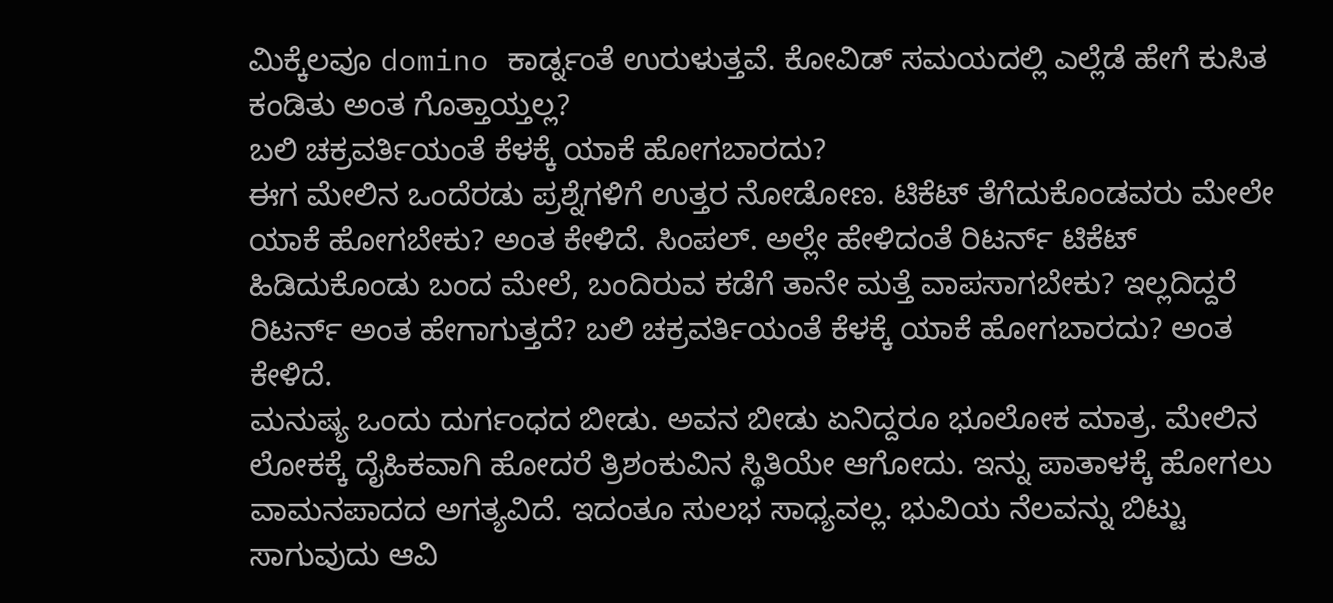ಮಿಕ್ಕೆಲವೂ domino ಕಾರ್ಡ್ನಂತೆ ಉರುಳುತ್ತವೆ. ಕೋವಿಡ್ ಸಮಯದಲ್ಲಿ ಎಲ್ಲೆಡೆ ಹೇಗೆ ಕುಸಿತ ಕಂಡಿತು ಅಂತ ಗೊತ್ತಾಯ್ತಲ್ಲ?
ಬಲಿ ಚಕ್ರವರ್ತಿಯಂತೆ ಕೆಳಕ್ಕೆ ಯಾಕೆ ಹೋಗಬಾರದು?
ಈಗ ಮೇಲಿನ ಒಂದೆರಡು ಪ್ರಶ್ನೆಗಳಿಗೆ ಉತ್ತರ ನೋಡೋಣ. ಟಿಕೆಟ್ ತೆಗೆದುಕೊಂಡವರು ಮೇಲೇ ಯಾಕೆ ಹೋಗಬೇಕು? ಅಂತ ಕೇಳಿದೆ. ಸಿಂಪಲ್. ಅಲ್ಲೇ ಹೇಳಿದಂತೆ ರಿಟರ್ನ್ ಟಿಕೆಟ್ ಹಿಡಿದುಕೊಂಡು ಬಂದ ಮೇಲೆ, ಬಂದಿರುವ ಕಡೆಗೆ ತಾನೇ ಮತ್ತೆ ವಾಪಸಾಗಬೇಕು? ಇಲ್ಲದಿದ್ದರೆ ರಿಟರ್ನ್ ಅಂತ ಹೇಗಾಗುತ್ತದೆ? ಬಲಿ ಚಕ್ರವರ್ತಿಯಂತೆ ಕೆಳಕ್ಕೆ ಯಾಕೆ ಹೋಗಬಾರದು? ಅಂತ ಕೇಳಿದೆ.
ಮನುಷ್ಯ ಒಂದು ದುರ್ಗಂಧದ ಬೀಡು. ಅವನ ಬೀಡು ಏನಿದ್ದರೂ ಭೂಲೋಕ ಮಾತ್ರ. ಮೇಲಿನ ಲೋಕಕ್ಕೆ ದೈಹಿಕವಾಗಿ ಹೋದರೆ ತ್ರಿಶಂಕುವಿನ ಸ್ಥಿತಿಯೇ ಆಗೋದು. ಇನ್ನು ಪಾತಾಳಕ್ಕೆ ಹೋಗಲು ವಾಮನಪಾದದ ಅಗತ್ಯವಿದೆ. ಇದಂತೂ ಸುಲಭ ಸಾಧ್ಯವಲ್ಲ. ಭುವಿಯ ನೆಲವನ್ನು ಬಿಟ್ಟು ಸಾಗುವುದು ಆವಿ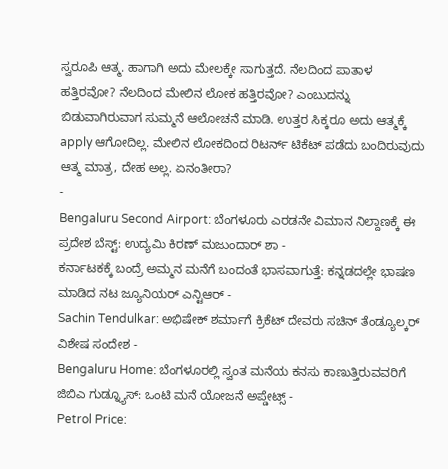ಸ್ವರೂಪಿ ಆತ್ಮ. ಹಾಗಾಗಿ ಅದು ಮೇಲಕ್ಕೇ ಸಾಗುತ್ತದೆ. ನೆಲದಿಂದ ಪಾತಾಳ ಹತ್ತಿರವೋ? ನೆಲದಿಂದ ಮೇಲಿನ ಲೋಕ ಹತ್ತಿರವೋ? ಎಂಬುದನ್ನು ಬಿಡುವಾಗಿರುವಾಗ ಸುಮ್ಮನೆ ಆಲೋಚನೆ ಮಾಡಿ. ಉತ್ತರ ಸಿಕ್ಕರೂ ಅದು ಆತ್ಮಕ್ಕೆ apply ಆಗೋದಿಲ್ಲ. ಮೇಲಿನ ಲೋಕದಿಂದ ರಿಟರ್ನ್ ಟಿಕೆಟ್ ಪಡೆದು ಬಂದಿರುವುದು ಆತ್ಮ ಮಾತ್ರ, ದೇಹ ಅಲ್ಲ. ಏನಂತೀರಾ?
-
Bengaluru Second Airport: ಬೆಂಗಳೂರು ಎರಡನೇ ವಿಮಾನ ನಿಲ್ದಾಣಕ್ಕೆ ಈ ಪ್ರದೇಶ ಬೆಸ್ಟ್: ಉದ್ಯಮಿ ಕಿರಣ್ ಮಜುಂದಾರ್ ಶಾ -
ಕರ್ನಾಟಕಕ್ಕೆ ಬಂದ್ರೆ ಅಮ್ಮನ ಮನೆಗೆ ಬಂದಂತೆ ಭಾಸವಾಗುತ್ತೆ: ಕನ್ನಡದಲ್ಲೇ ಭಾಷಣ ಮಾಡಿದ ನಟ ಜ್ಯೂನಿಯರ್ ಎನ್ಟಿಆರ್ -
Sachin Tendulkar: ಅಭಿಷೇಕ್ ಶರ್ಮಾಗೆ ಕ್ರಿಕೆಟ್ ದೇವರು ಸಚಿನ್ ತೆಂಡ್ಯೂಲ್ಕರ್ ವಿಶೇಷ ಸಂದೇಶ -
Bengaluru Home: ಬೆಂಗಳೂರಲ್ಲಿ ಸ್ವಂತ ಮನೆಯ ಕನಸು ಕಾಣುತ್ತಿರುವವರಿಗೆ ಜಿಬಿಎ ಗುಡ್ನ್ಯೂಸ್: ಒಂಟಿ ಮನೆ ಯೋಜನೆ ಅಪ್ಡೇಟ್ಸ್ -
Petrol Price: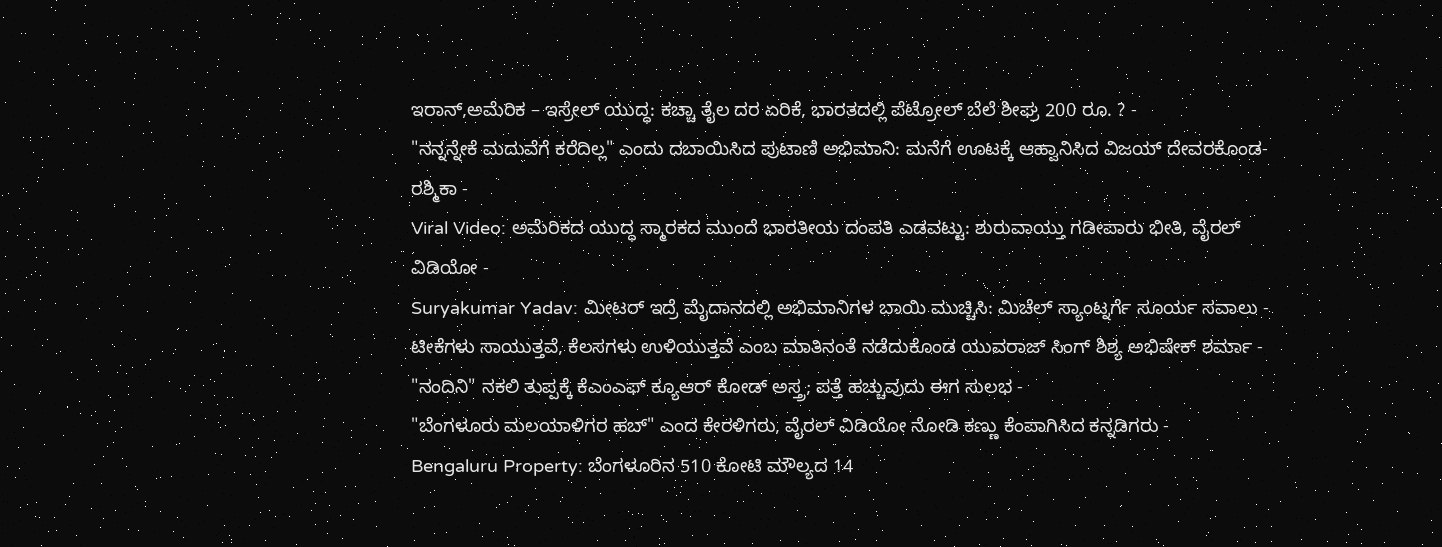ಇರಾನ್,ಅಮೆರಿಕ – ಇಸ್ರೇಲ್ ಯುದ್ಧ: ಕಚ್ಚಾ ತೈಲ ದರ ಏರಿಕೆ, ಭಾರತದಲ್ಲಿ ಪೆಟ್ರೋಲ್ ಬೆಲೆ ಶೀಘ್ರ 200 ರೂ. ? -
"ನನ್ನನ್ನೇಕೆ ಮದುವೆಗೆ ಕರೆದಿಲ್ಲ" ಎಂದು ದಬಾಯಿಸಿದ ಪುಟಾಣಿ ಅಭಿಮಾನಿ: ಮನೆಗೆ ಊಟಕ್ಕೆ ಆಹ್ವಾನಿಸಿದ ವಿಜಯ್ ದೇವರಕೊಂಡ-ರಶ್ಮಿಕಾ -
Viral Video: ಅಮೆರಿಕದ ಯುದ್ಧ ಸ್ಮಾರಕದ ಮುಂದೆ ಭಾರತೀಯ ದಂಪತಿ ಎಡವಟ್ಟು: ಶುರುವಾಯ್ತು ಗಡೀಪಾರು ಭೀತಿ, ವೈರಲ್ ವಿಡಿಯೋ -
Suryakumar Yadav: ಮೀಟರ್ ಇದ್ರೆ ಮೈದಾನದಲ್ಲಿ ಅಭಿಮಾನಿಗಳ ಬಾಯಿ ಮುಚ್ಚಿಸಿ: ಮಿಚೆಲ್ ಸ್ಯಾಂಟ್ನರ್ಗೆ ಸೂರ್ಯ ಸವಾಲು -
ಟೀಕೆಗಳು ಸಾಯುತ್ತವೆ, ಕೆಲಸಗಳು ಉಳಿಯುತ್ತವೆ ಎಂಬ ಮಾತಿನಂತೆ ನಡೆದುಕೊಂಡ ಯುವರಾಜ್ ಸಿಂಗ್ ಶಿಶ್ಯ ಅಭಿಷೇಕ್ ಶರ್ಮಾ -
"ನಂದಿನಿ" ನಕಲಿ ತುಪ್ಪಕ್ಕೆ ಕೆಎಂಎಫ್ ಕ್ಯೂಆರ್ ಕೋಡ್ ಅಸ್ತ್ರ; ಪತ್ತೆ ಹಚ್ಚುವುದು ಈಗ ಸುಲಭ -
"ಬೆಂಗಳೂರು ಮಲಯಾಳಿಗರ ಹಬ್" ಎಂದ ಕೇರಳಿಗರು, ವೈರಲ್ ವಿಡಿಯೋ ನೋಡಿ ಕಣ್ಣು ಕೆಂಪಾಗಿಸಿದ ಕನ್ನಡಿಗರು -
Bengaluru Property: ಬೆಂಗಳೂರಿನ 510 ಕೋಟಿ ಮೌಲ್ಯದ 14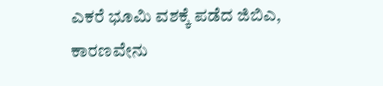ಎಕರೆ ಭೂಮಿ ವಶಕ್ಕೆ ಪಡೆದ ಜಿಬಿಎ, ಕಾರಣವೇನು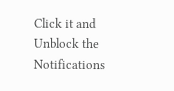Click it and Unblock the Notifications